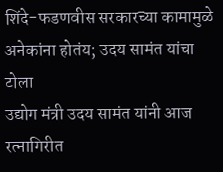शिंदे-फडणवीस सरकारच्या कामामुळे अनेकांना होतंय; उदय सामंत यांचा टोला
उद्योग मंत्री उदय सामंत यांनी आज रत्नागिरीत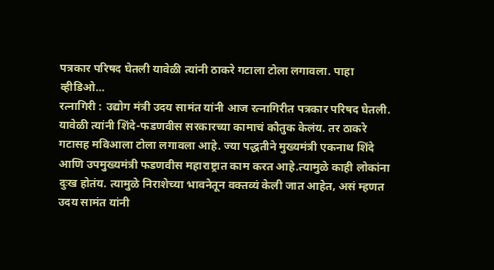पत्रकार परिषद घेतली यावेळी त्यांनी ठाकरे गटाला टोला लगावला. पाहा व्हीडिओ...
रत्नागिरी : उद्योग मंत्री उदय सामंत यांनी आज रत्नागिरीत पत्रकार परिषद घेतली. यावेळी त्यांनी शिंदे-फडणवीस सरकारच्या कामाचं कौतुक केलंय. तर ठाकरे गटासह मविआला टोला लगावला आहे. ज्या पद्धतीने मुख्यमंत्री एकनाथ शिंदे आणि उपमुख्यमंत्री फडणवीस महाराष्ट्रात काम करत आहे.त्यामुळे काही लोकांना दुःख होतंय. त्यामुळे निराशेच्या भावनेतून वक्तव्यं केली जात आहेत, असं म्हणत उदय सामंत यांनी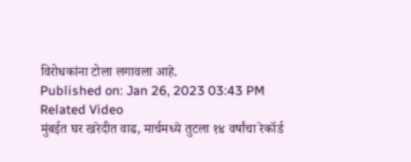विरोधकांना टोला लगावला आहे.
Published on: Jan 26, 2023 03:43 PM
Related Video
मुंबईत घर खरेदीत वाढ, मार्चमध्ये तुटला १४ वर्षांचा रेकॉर्ड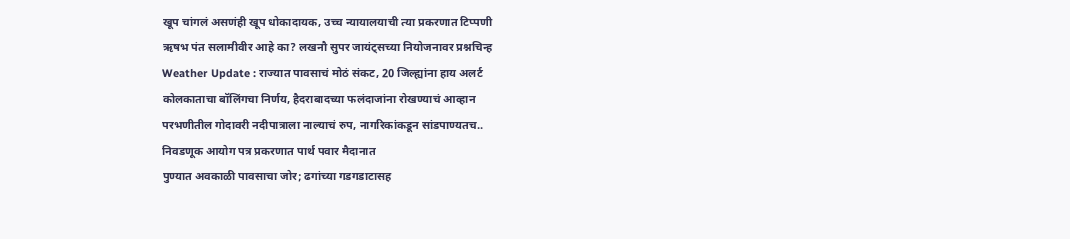खूप चांगलं असणंही खूप धोकादायक, उच्च न्यायालयाची त्या प्रकरणात टिप्पणी
ऋषभ पंत सलामीवीर आहे का? लखनौ सुपर जायंट्सच्या नियोजनावर प्रश्नचिन्ह
Weather Update : राज्यात पावसाचं मोठं संकट, 20 जिल्ह्यांना हाय अलर्ट
कोलकाताचा बॉलिंगचा निर्णय, हैदराबादच्या फलंदाजांना रोखण्याचं आव्हान
परभणीतील गोदावरी नदीपात्राला नाल्याचं रुप, नागरिकांकडून सांडपाण्यतच..
निवडणूक आयोग पत्र प्रकरणात पार्थ पवार मैदानात
पुण्यात अवकाळी पावसाचा जोर; ढगांच्या गडगडाटासह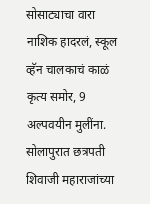सोसाट्याचा वारा
नाशिक हादरलं, स्कूल व्हॅन चालकाचं काळं कृत्य समोर, 9 अल्पवयीन मुलींना.
सोलापुरात छत्रपती शिवाजी महाराजांच्या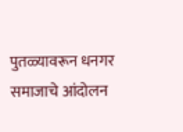पुतळ्यावरून धनगर समाजाचे आंदोलन